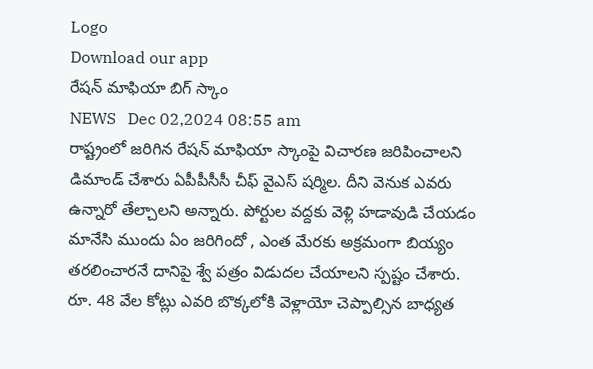Logo
Download our app
రేష‌న్ మాఫియా బిగ్ స్కాం
NEWS   Dec 02,2024 08:55 am
రాష్ట్రంలో జ‌రిగిన రేష‌న్ మాఫియా స్కాంపై విచార‌ణ జ‌రిపించాల‌ని డిమాండ్ చేశారు ఏపీపీసీసీ చీఫ్ వైఎస్ ష‌ర్మిల‌. దీని వెనుక ఎవ‌రు ఉన్నారో తేల్చాల‌ని అన్నారు. పోర్టుల వ‌ద్ద‌కు వెళ్లి హడావుడి చేయ‌డం మానేసి ముందు ఏం జ‌రిగిందో , ఎంత మేర‌కు అక్ర‌మంగా బియ్యం త‌ర‌లించార‌నే దానిపై శ్వే ప‌త్రం విడుద‌ల చేయాల‌ని స్ప‌ష్టం చేశారు. రూ. 48 వేల కోట్లు ఎవ‌రి బొక్క‌లోకి వెళ్లాయో చెప్పాల్సిన బాధ్య‌త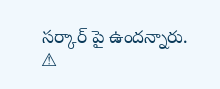స‌ర్కార్ పై ఉంద‌న్నారు.
⚠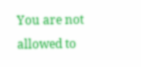You are not allowed to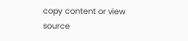copy content or view source